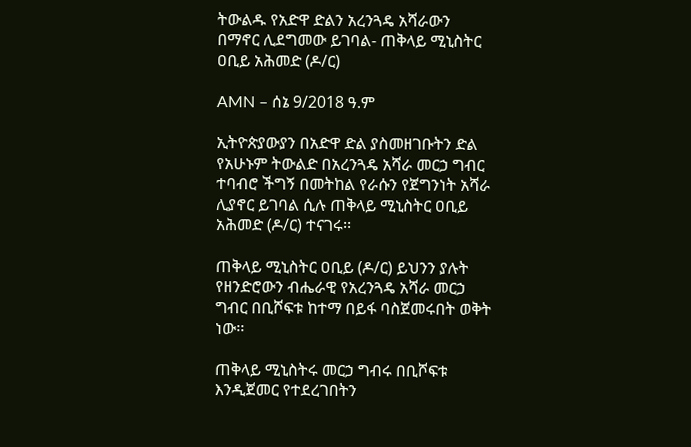ትውልዱ የአድዋ ድልን አረንጓዴ አሻራውን በማኖር ሊደግመው ይገባል- ጠቅላይ ሚኒስትር ዐቢይ አሕመድ (ዶ/ር)

AMN – ሰኔ 9/2018 ዓ.ም

ኢትዮጵያውያን በአድዋ ድል ያስመዘገቡትን ድል የአሁኑም ትውልድ በአረንጓዴ አሻራ መርኃ ግብር ተባብሮ ችግኝ በመትከል የራሱን የጀግንነት አሻራ ሊያኖር ይገባል ሲሉ ጠቅላይ ሚኒስትር ዐቢይ አሕመድ (ዶ/ር) ተናገሩ፡፡

ጠቅላይ ሚኒስትር ዐቢይ (ዶ/ር) ይህንን ያሉት የዘንድሮውን ብሔራዊ የአረንጓዴ አሻራ መርኃ ግብር በቢሾፍቱ ከተማ በይፋ ባስጀመሩበት ወቅት ነው፡፡

ጠቅላይ ሚኒስትሩ መርኃ ግብሩ በቢሾፍቱ እንዲጀመር የተደረገበትን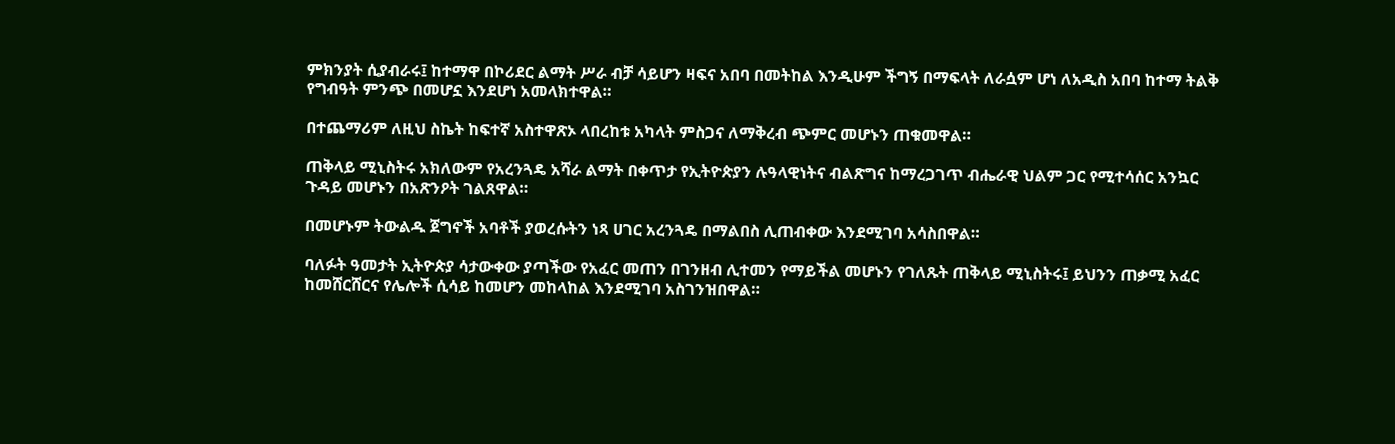ምክንያት ሲያብራሩ፤ ከተማዋ በኮሪደር ልማት ሥራ ብቻ ሳይሆን ዛፍና አበባ በመትከል እንዲሁም ችግኝ በማፍላት ለራሷም ሆነ ለአዲስ አበባ ከተማ ትልቅ የግብዓት ምንጭ በመሆኗ እንደሆነ አመላክተዋል።

በተጨማሪም ለዚህ ስኬት ከፍተኛ አስተዋጽኦ ላበረከቱ አካላት ምስጋና ለማቅረብ ጭምር መሆኑን ጠቁመዋል።

ጠቅላይ ሚኒስትሩ አክለውም የአረንጓዴ አሻራ ልማት በቀጥታ የኢትዮጵያን ሉዓላዊነትና ብልጽግና ከማረጋገጥ ብሔራዊ ህልም ጋር የሚተሳሰር አንኳር ጉዳይ መሆኑን በአጽንዖት ገልጸዋል።

በመሆኑም ትውልዱ ጀግኖች አባቶች ያወረሱትን ነጻ ሀገር አረንጓዴ በማልበስ ሊጠብቀው እንደሚገባ አሳስበዋል።

ባለፉት ዓመታት ኢትዮጵያ ሳታውቀው ያጣችው የአፈር መጠን በገንዘብ ሊተመን የማይችል መሆኑን የገለጹት ጠቅላይ ሚኒስትሩ፤ ይህንን ጠቃሚ አፈር ከመሸርሸርና የሌሎች ሲሳይ ከመሆን መከላከል እንደሚገባ አስገንዝበዋል።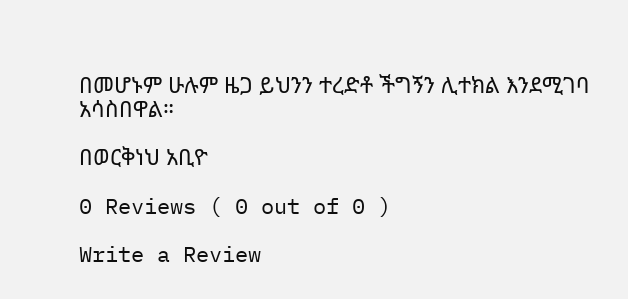በመሆኑም ሁሉም ዜጋ ይህንን ተረድቶ ችግኝን ሊተክል እንደሚገባ አሳስበዋል።

በወርቅነህ አቢዮ

0 Reviews ( 0 out of 0 )

Write a Review